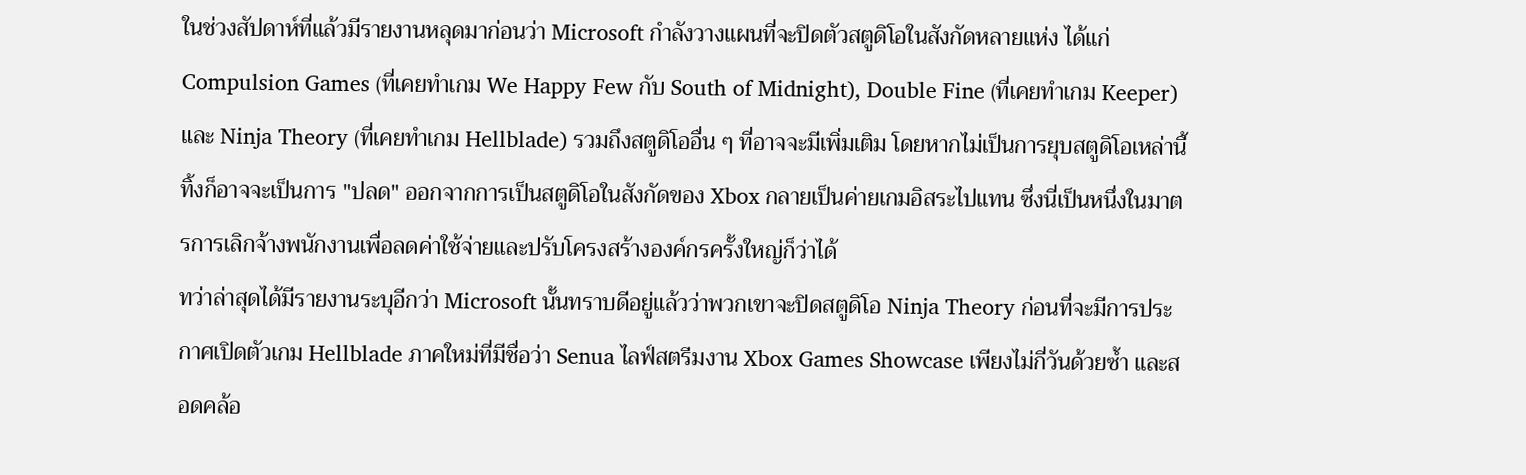ในช่วงสัปดาห์ที่แล้วมีรายงานหลุดมาก่อนว่า Microsoft กำลังวางแผนที่จะปิดตัวสตูดิโอในสังกัดหลายแห่ง ได้แก่ Compulsion Games (ที่เคยทำเกม We Happy Few กับ South of Midnight), Double Fine (ที่เคยทำเกม Keeper) และ Ninja Theory (ที่เคยทำเกม Hellblade) รวมถึงสตูดิโออื่น ๆ ที่อาจจะมีเพิ่มเติม โดยหากไม่เป็นการยุบสตูดิโอเหล่านี้ทิ้งก็อาจจะเป็นการ "ปลด" ออกจากการเป็นสตูดิโอในสังกัดของ Xbox กลายเป็นค่ายเกมอิสระไปแทน ซึ่งนี่เป็นหนึ่งในมาตรการเลิกจ้างพนักงานเพื่อลดค่าใช้จ่ายและปรับโครงสร้างองค์กรครั้งใหญ่ก็ว่าได้
ทว่าล่าสุดได้มีรายงานระบุอีกว่า Microsoft นั้นทราบดีอยู่แล้วว่าพวกเขาจะปิดสตูดิโอ Ninja Theory ก่อนที่จะมีการประกาศเปิดตัวเกม Hellblade ภาคใหม่ที่มีชื่อว่า Senua ไลฟ์สตรีมงาน Xbox Games Showcase เพียงไม่กี่วันด้วยซ้ำ และสอดคล้อ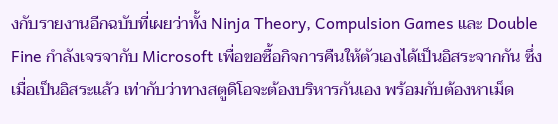งกับรายงานอีกฉบับที่เผยว่าทั้ง Ninja Theory, Compulsion Games และ Double Fine กำลังเจรจากับ Microsoft เพื่อขอซื้อกิจการคืนให้ตัวเองได้เป็นอิสระจากกัน ซึ่งเมื่อเป็นอิสระแล้ว เท่ากับว่าทางสตูดิโอจะต้องบริหารกันเอง พร้อมกับต้องหาเม็ด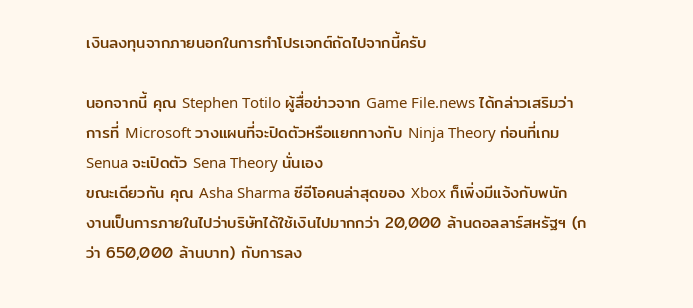เงินลงทุนจากภายนอกในการทำโปรเจกต์ถัดไปจากนี้ครับ

นอกจากนี้ คุณ Stephen Totilo ผู้สื่อข่าวจาก Game File.news ได้กล่าวเสริมว่าการที่ Microsoft วางแผนที่จะปิดตัวหรือแยกทางกับ Ninja Theory ก่อนที่เกม Senua จะเปิดตัว Sena Theory นั่นเอง
ขณะเดียวกัน คุณ Asha Sharma ซีอีโอคนล่าสุดของ Xbox ก็เพิ่งมีแจ้งกับพนักงานเป็นการภายในไปว่าบริษัทได้ใช้เงินไปมากกว่า 20,000 ล้านดอลลาร์สหรัฐฯ (กว่า 650,000 ล้านบาท) กับการลง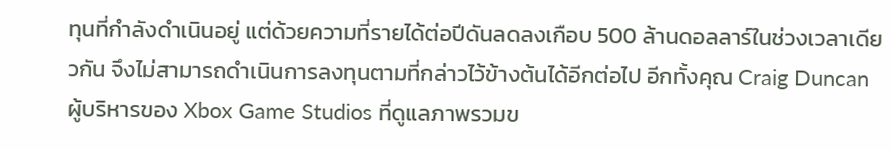ทุนที่กำลังดำเนินอยู่ แต่ด้วยความที่รายได้ต่อปีดันลดลงเกือบ 500 ล้านดอลลาร์ในช่วงเวลาเดียวกัน จึงไม่สามารถดำเนินการลงทุนตามที่กล่าวไว้ข้างต้นได้อีกต่อไป อีกทั้งคุณ Craig Duncan ผู้บริหารของ Xbox Game Studios ที่ดูแลภาพรวมข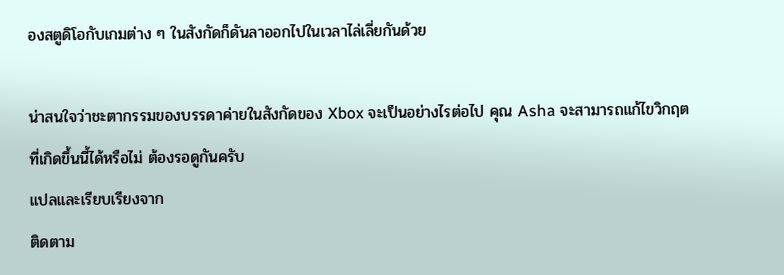องสตูดิโอกับเกมต่าง ๆ ในสังกัดก็ดันลาออกไปในเวลาไล่เลี่ยกันด้วย

น่าสนใจว่าชะตากรรมของบรรดาค่ายในสังกัดของ Xbox จะเป็นอย่างไรต่อไป คุณ Asha จะสามารถแก้ไขวิกฤตที่เกิดขึ้นนี้ได้หรือไม่ ต้องรอดูกันครับ
แปลและเรียบเรียงจาก
ติดตาม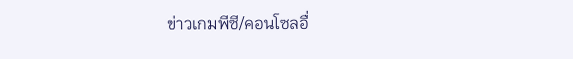ข่าวเกมพีซี/คอนโซลอื่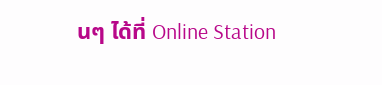นๆ ได้ที่ Online Station